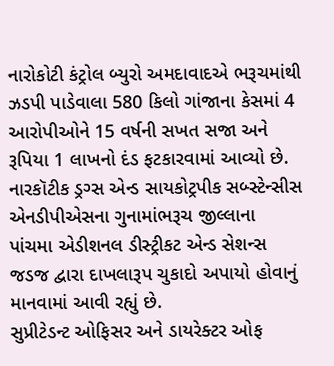નારોકોટી કંટ્રોલ બ્યુરો અમદાવાદએ ભરૂચમાંથી ઝડપી પાડેવાલા 580 કિલો ગાંજાના કેસમાં 4 આરોપીઓને 15 વર્ષની સખત સજા અને રૂપિયા 1 લાખનો દંડ ફટકારવામાં આવ્યો છે. નારકૉટીક ડ્રગ્સ એન્ડ સાયકોટ્રપીક સબ્સ્ટેન્સીસ એનડીપીએસના ગુનામાંભરૂચ જીલ્લાના પાંચમા એડીશનલ ડીસ્ટ્રીકટ એન્ડ સેશન્સ જડજ દ્વારા દાખલારૂપ ચુકાદો અપાયો હોવાનું માનવામાં આવી રહ્યું છે.
સુપ્રીટેડન્ટ ઓફિસર અને ડાયરેક્ટર ઓફ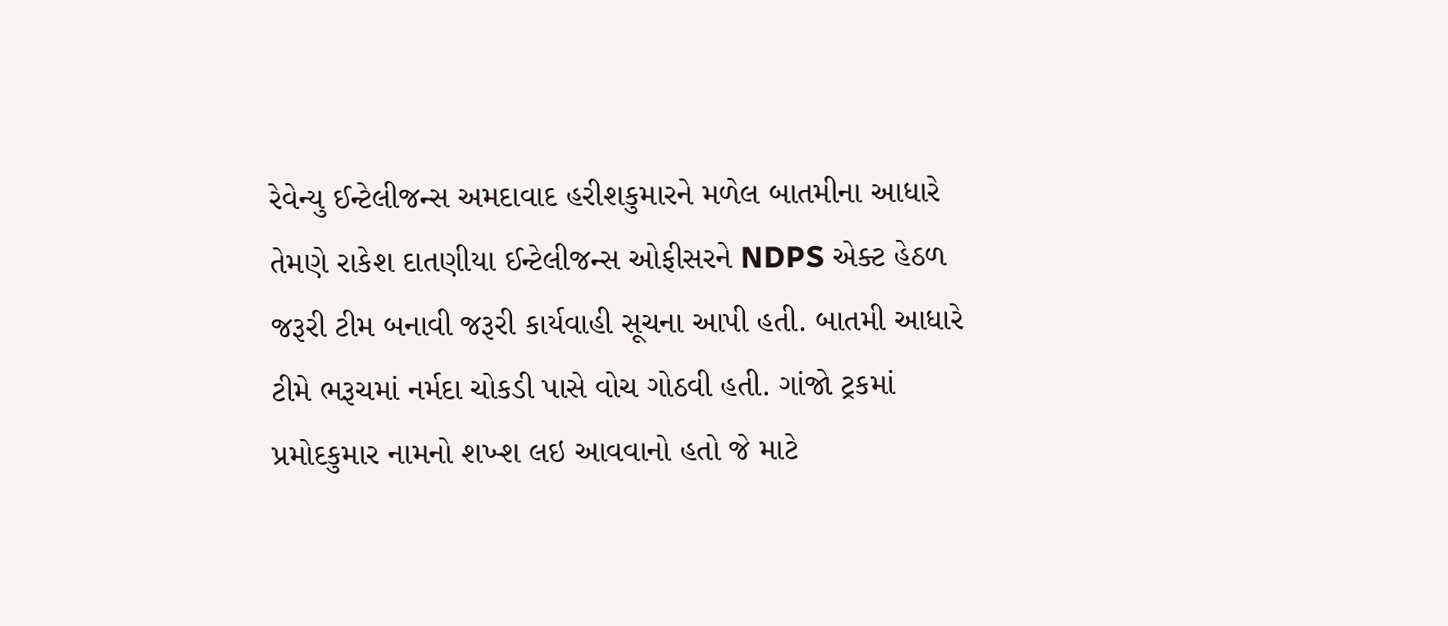રેવેન્યુ ઈન્ટેલીજન્સ અમદાવાદ હરીશકુમારને મળેલ બાતમીના આધારે તેમણે રાકેશ દાતણીયા ઈન્ટેલીજન્સ ઓફીસરને NDPS એક્ટ હેઠળ જરૂરી ટીમ બનાવી જરૂરી કાર્યવાહી સૂચના આપી હતી. બાતમી આધારે ટીમે ભરૂચમાં નર્મદા ચોકડી પાસે વોચ ગોઠવી હતી. ગાંજો ટ્રકમાં પ્રમોદકુમાર નામનો શખ્શ લઇ આવવાનો હતો જે માટે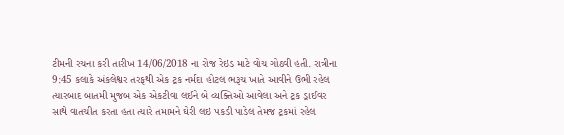ટીમની રચના કરી તારીખ 14/06/2018 ના રોજ રેઇડ માટે વોચ ગોઠવી હતી. રાત્રીના 9:45 કલાકે અંકલેશ્વર તરફથી એક ટ્રક નર્મદા હોટલ ભરૂચ ખાતે આવીને ઉભી રહેલ ત્યારબાદ બાતમી મુજબ એક એકટીવા લઈને બે વ્યક્તિઓ આવેલા અને ટ્રક ડ્રાઈવર સાથે વાતચીત કરતા હતા ત્યારે તમામને ઘેરી લઇ પકડી પાડેલ તેમજ ટ્રકમાં રહેલ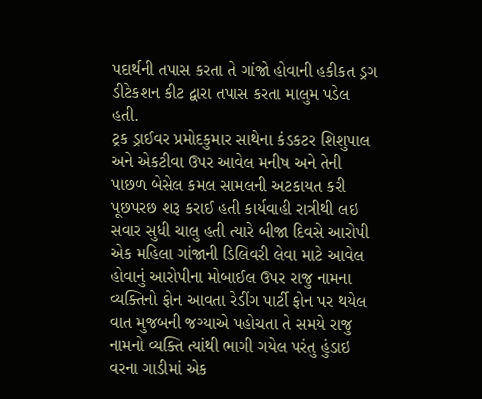પદાર્થની તપાસ કરતા તે ગાંજો હોવાની હકીકત ડ્રગ ડીટેકશન કીટ દ્વારા તપાસ કરતા માલુમ પડેલ હતી.
ટ્રક ડ્રાઈવર પ્રમોદકુમાર સાથેના કંડકટર શિશુપાલ અને એકટીવા ઉપર આવેલ મનીષ અને તેની પાછળ બેસેલ કમલ સામલની અટકાયત કરી પૂછપરછ શરૂ કરાઈ હતી કાર્યવાહી રાત્રીથી લઇ સવાર સુધી ચાલુ હતી ત્યારે બીજા દિવસે આરોપી એક મહિલા ગાંજાની ડિલિવરી લેવા માટે આવેલ હોવાનું આરોપીના મોબાઈલ ઉપર રાજુ નામના વ્યક્તિનો ફોન આવતા રેડીંગ પાર્ટી ફોન પર થયેલ વાત મુજબની જગ્યાએ પહોચતા તે સમયે રાજુ નામનો વ્યક્તિ ત્યાંથી ભાગી ગયેલ પરંતુ હુંડાઇ વરના ગાડીમાં એક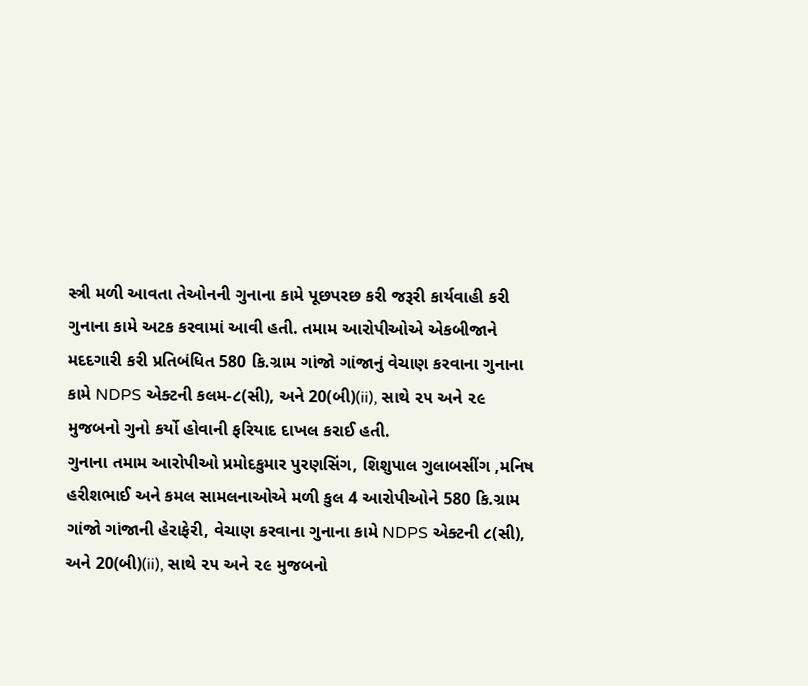સ્ત્રી મળી આવતા તેઓનની ગુનાના કામે પૂછપરછ કરી જરૂરી કાર્યવાહી કરી ગુનાના કામે અટક કરવામાં આવી હતી. તમામ આરોપીઓએ એકબીજાને મદદગારી કરી પ્રતિબંધિત 580 કિ.ગ્રામ ગાંજો ગાંજાનું વેચાણ કરવાના ગુનાના કામે NDPS એક્ટની કલમ-૮(સી), અને 20(બી)(ii), સાથે ૨૫ અને ૨૯ મુજબનો ગુનો કર્યો હોવાની ફરિયાદ દાખલ કરાઈ હતી.
ગુનાના તમામ આરોપીઓ પ્રમોદકુમાર પુરણસિંગ, શિશુપાલ ગુલાબસીંગ ,મનિષ હરીશભાઈ અને કમલ સામલનાઓએ મળી કુલ 4 આરોપીઓને 580 કિ.ગ્રામ ગાંજો ગાંજાની હેરાફેરી, વેચાણ કરવાના ગુનાના કામે NDPS એક્ટની ૮(સી), અને 20(બી)(ii), સાથે ૨૫ અને ૨૯ મુજબનો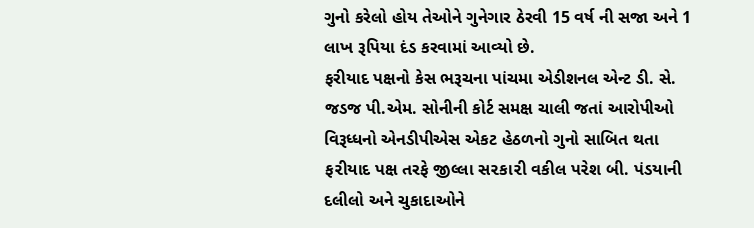ગુનો કરેલો હોય તેઓને ગુનેગાર ઠેરવી 15 વર્ષ ની સજા અને 1 લાખ રૂપિયા દંડ કરવામાં આવ્યો છે.
ફરીયાદ પક્ષનો કેસ ભરૂચના પાંચમા એડીશનલ એન્ટ ડી. સે. જડજ પી.એમ. સોનીની કોર્ટ સમક્ષ ચાલી જતાં આરોપીઓ વિરૂધ્ધનો એનડીપીએસ એકટ હેઠળનો ગુનો સાબિત થતા ફ૨ીયાદ પક્ષ તરફે જીલ્લા સ૨કા૨ી વકીલ પ૨ેશ બી. પંડયાની દલીલો અને ચુકાદાઓને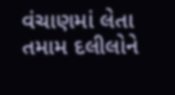વંચાણમાં લેતા તમામ દલીલોને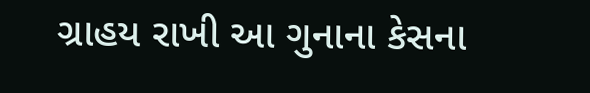ગ્રાહય રાખી આ ગુનાના કેસના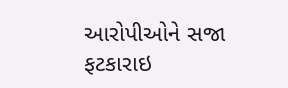આરોપીઓને સજા ફટકારાઇ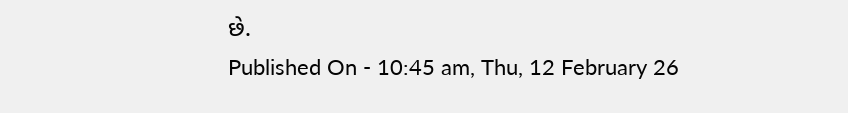છે.
Published On - 10:45 am, Thu, 12 February 26